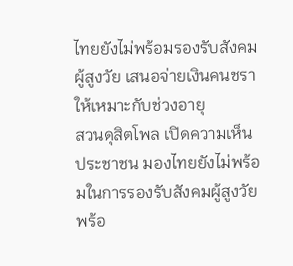ไทยยังไม่พร้อมรองรับสังคมผู้สูงวัย เสนอจ่ายเงินคนชรา ให้เหมาะกับช่วงอายุ
สวนดุสิตโพล เปิดความเห็นประชาชน มองไทยยังไม่พร้อมในการรองรับสังคมผู้สูงวัย พร้อ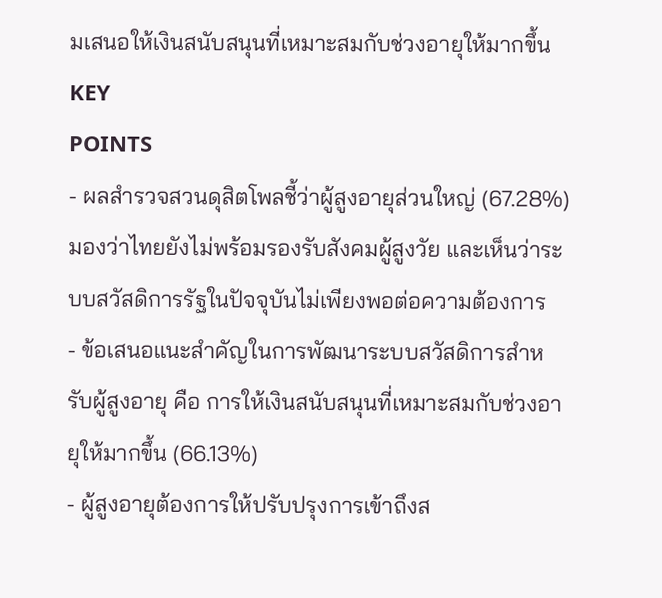มเสนอให้เงินสนับสนุนที่เหมาะสมกับช่วงอายุให้มากขึ้น
KEY
POINTS
- ผลสำรวจสวนดุสิตโพลชี้ว่าผู้สูงอายุส่วนใหญ่ (67.28%) มองว่าไทยยังไม่พร้อมรองรับสังคมผู้สูงวัย และเห็นว่าระบบสวัสดิการรัฐในปัจจุบันไม่เพียงพอต่อความต้องการ
- ข้อเสนอแนะสำคัญในการพัฒนาระบบสวัสดิการสำหรับผู้สูงอายุ คือ การให้เงินสนับสนุนที่เหมาะสมกับช่วงอายุให้มากขึ้น (66.13%)
- ผู้สูงอายุต้องการให้ปรับปรุงการเข้าถึงส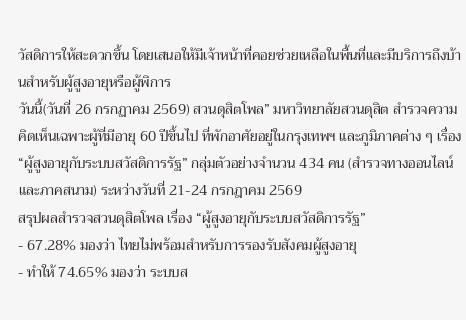วัสดิการให้สะดวกขึ้น โดยเสนอให้มีเจ้าหน้าที่คอยช่วยเหลือในพื้นที่และมีบริการถึงบ้านสำหรับผู้สูงอายุหรือผู้พิการ
วันนี้(วันที่ 26 กรกฏาคม 2569) สวนดุสิตโพล” มหาวิทยาลัยสวนดุสิต สำรวจความคิดเห็นเฉพาะผู้ที่มีอายุ 60 ปีขึ้นไป ที่พักอาศัยอยู่ในกรุงเทพฯ และภูมิภาคต่าง ๆ เรื่อง “ผู้สูงอายุกับระบบสวัสดิการรัฐ” กลุ่มตัวอย่างจำนวน 434 คน (สำรวจทางออนไลน์และภาคสนาม) ระหว่างวันที่ 21-24 กรกฎาคม 2569
สรุปผลสำรวจสวนดุสิตโพล เรื่อง “ผู้สูงอายุกับระบบสวัสดิการรัฐ”
- 67.28% มองว่า ไทยไม่พร้อมสำหรับการรองรับสังคมผู้สูงอายุ
- ทำให้ 74.65% มองว่า ระบบส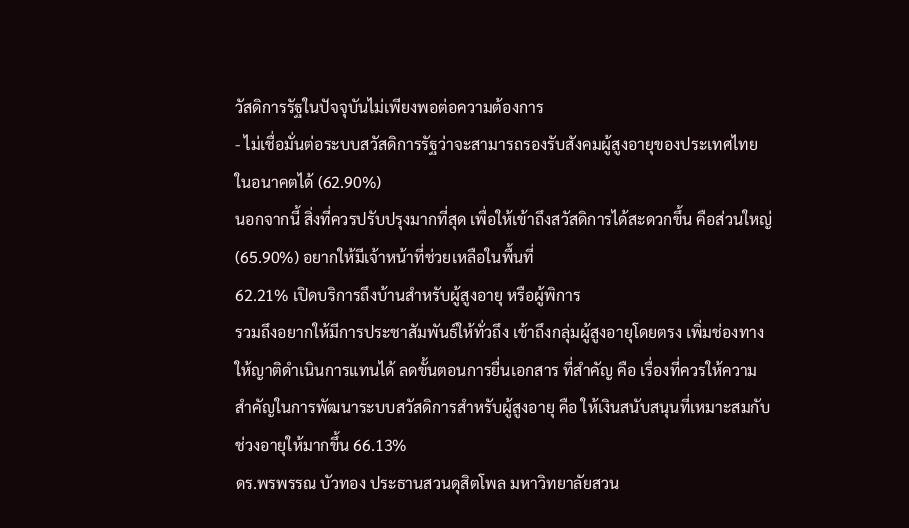วัสดิการรัฐในปัจจุบันไม่เพียงพอต่อความต้องการ
- ไม่เชื่อมั่นต่อระบบสวัสดิการรัฐว่าจะสามารถรองรับสังคมผู้สูงอายุของประเทศไทยในอนาคตได้ (62.90%)
นอกจากนี้ สิ่งที่ควรปรับปรุงมากที่สุด เพื่อให้เข้าถึงสวัสดิการได้สะดวกขึ้น คือส่วนใหญ่ (65.90%) อยากให้มีเจ้าหน้าที่ช่วยเหลือในพื้นที่
62.21% เปิดบริการถึงบ้านสำหรับผู้สูงอายุ หรือผู้พิการ
รวมถึงอยากให้มีการประชาสัมพันธ์ให้ทั่วถึง เข้าถึงกลุ่มผู้สูงอายุโดยตรง เพิ่มช่องทางให้ญาติดำเนินการแทนได้ ลดขั้นตอนการยื่นเอกสาร ที่สำคัญ คือ เรื่องที่ควรให้ความสำคัญในการพัฒนาระบบสวัสดิการสำหรับผู้สูงอายุ คือ ให้เงินสนับสนุนที่เหมาะสมกับช่วงอายุให้มากขึ้น 66.13%
ดร.พรพรรณ บัวทอง ประธานสวนดุสิตโพล มหาวิทยาลัยสวน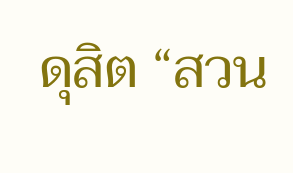ดุสิต “สวน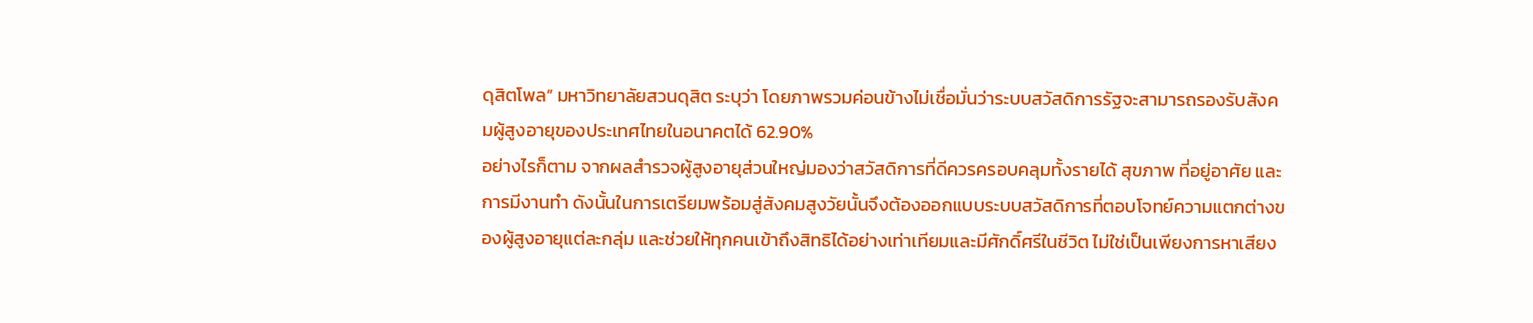ดุสิตโพล” มหาวิทยาลัยสวนดุสิต ระบุว่า โดยภาพรวมค่อนข้างไม่เชื่อมั่นว่าระบบสวัสดิการรัฐจะสามารถรองรับสังคมผู้สูงอายุของประเทศไทยในอนาคตได้ 62.90%
อย่างไรก็ตาม จากผลสำรวจผู้สูงอายุส่วนใหญ่มองว่าสวัสดิการที่ดีควรครอบคลุมทั้งรายได้ สุขภาพ ที่อยู่อาศัย และการมีงานทำ ดังนั้นในการเตรียมพร้อมสู่สังคมสูงวัยนั้นจึงต้องออกแบบระบบสวัสดิการที่ตอบโจทย์ความแตกต่างของผู้สูงอายุแต่ละกลุ่ม และช่วยให้ทุกคนเข้าถึงสิทธิได้อย่างเท่าเทียมและมีศักดิ์ศรีในชีวิต ไม่ใช่เป็นเพียงการหาเสียง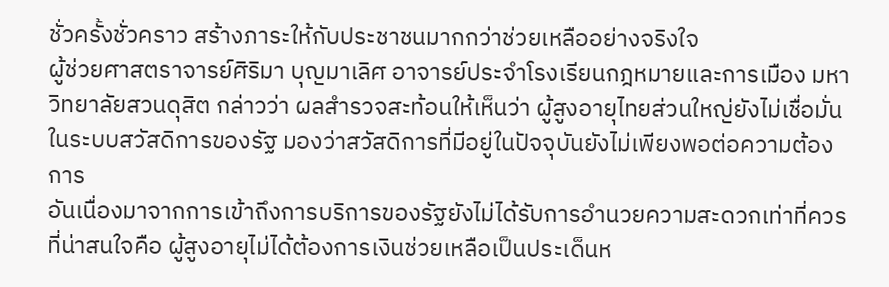ชั่วครั้งชั่วคราว สร้างภาระให้กับประชาชนมากกว่าช่วยเหลืออย่างจริงใจ
ผู้ช่วยศาสตราจารย์ศิริมา บุญมาเลิศ อาจารย์ประจำโรงเรียนกฎหมายและการเมือง มหาวิทยาลัยสวนดุสิต กล่าวว่า ผลสำรวจสะท้อนให้เห็นว่า ผู้สูงอายุไทยส่วนใหญ่ยังไม่เชื่อมั่นในระบบสวัสดิการของรัฐ มองว่าสวัสดิการที่มีอยู่ในปัจจุบันยังไม่เพียงพอต่อความต้องการ
อันเนื่องมาจากการเข้าถึงการบริการของรัฐยังไม่ได้รับการอำนวยความสะดวกเท่าที่ควร ที่น่าสนใจคือ ผู้สูงอายุไม่ได้ต้องการเงินช่วยเหลือเป็นประเด็นห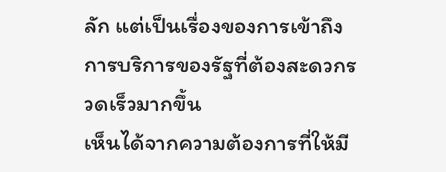ลัก แต่เป็นเรื่องของการเข้าถึงการบริการของรัฐที่ต้องสะดวกรวดเร็วมากขึ้น
เห็นได้จากความต้องการที่ให้มี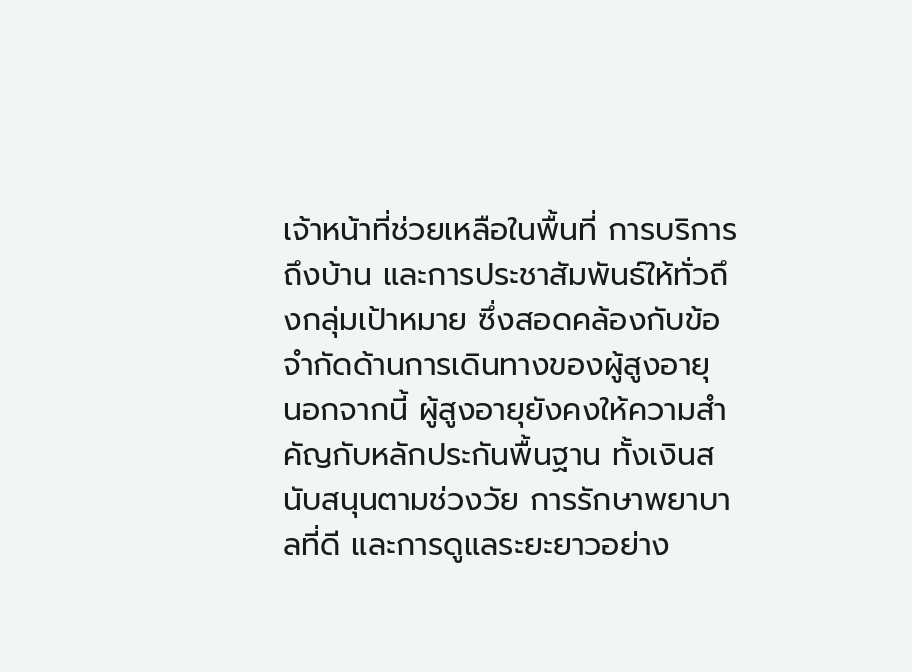เจ้าหน้าที่ช่วยเหลือในพื้นที่ การบริการถึงบ้าน และการประชาสัมพันธ์ให้ทั่วถึงกลุ่มเป้าหมาย ซึ่งสอดคล้องกับข้อจำกัดด้านการเดินทางของผู้สูงอายุ
นอกจากนี้ ผู้สูงอายุยังคงให้ความสำคัญกับหลักประกันพื้นฐาน ทั้งเงินสนับสนุนตามช่วงวัย การรักษาพยาบาลที่ดี และการดูแลระยะยาวอย่าง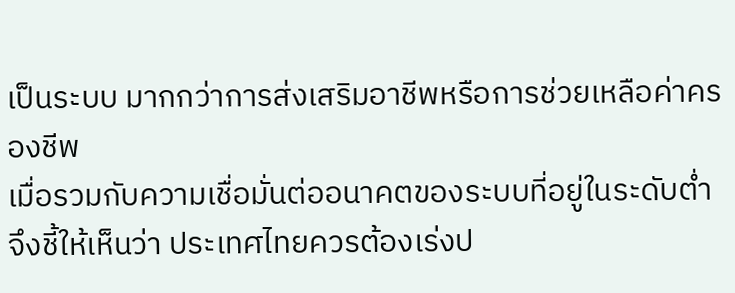เป็นระบบ มากกว่าการส่งเสริมอาชีพหรือการช่วยเหลือค่าครองชีพ
เมื่อรวมกับความเชื่อมั่นต่ออนาคตของระบบที่อยู่ในระดับต่ำ จึงชี้ให้เห็นว่า ประเทศไทยควรต้องเร่งป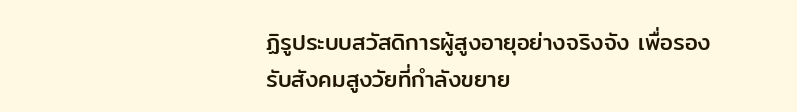ฏิรูประบบสวัสดิการผู้สูงอายุอย่างจริงจัง เพื่อรองรับสังคมสูงวัยที่กำลังขยาย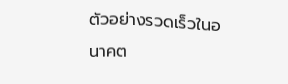ตัวอย่างรวดเร็วในอนาคต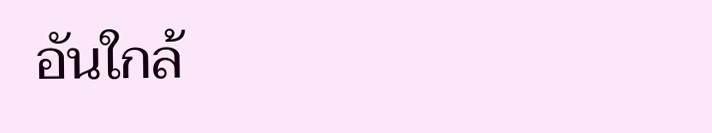อันใกล้